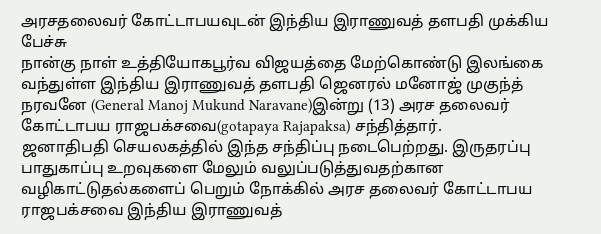அரசதலைவர் கோட்டாபயவுடன் இந்திய இராணுவத் தளபதி முக்கிய பேச்சு
நான்கு நாள் உத்தியோகபூர்வ விஜயத்தை மேற்கொண்டு இலங்கை வந்துள்ள இந்திய இராணுவத் தளபதி ஜெனரல் மனோஜ் முகுந்த் நரவனே (General Manoj Mukund Naravane)இன்று (13) அரச தலைவர் கோட்டாபய ராஜபக்சவை(gotapaya Rajapaksa) சந்தித்தார்.
ஜனாதிபதி செயலகத்தில் இந்த சந்திப்பு நடைபெற்றது. இருதரப்பு பாதுகாப்பு உறவுகளை மேலும் வலுப்படுத்துவதற்கான வழிகாட்டுதல்களைப் பெறும் நோக்கில் அரச தலைவர் கோட்டாபய ராஜபக்சவை இந்திய இராணுவத்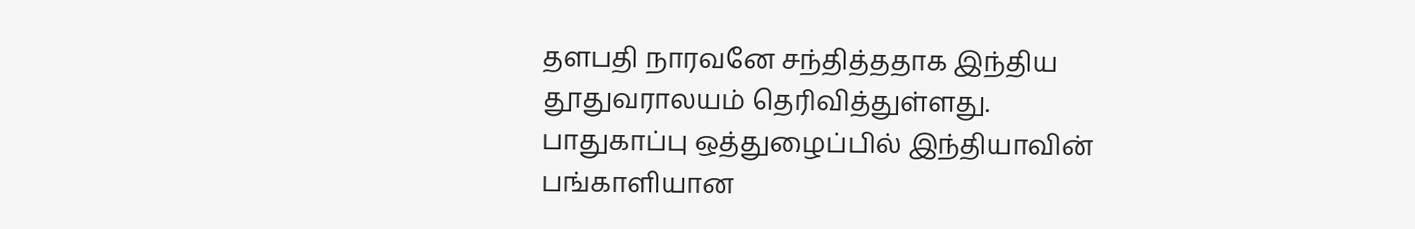தளபதி நாரவனே சந்தித்ததாக இந்திய தூதுவராலயம் தெரிவித்துள்ளது.
பாதுகாப்பு ஒத்துழைப்பில் இந்தியாவின் பங்காளியான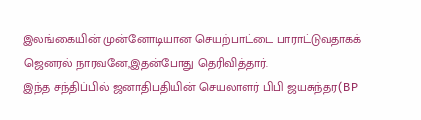இலங்கையின் முன்னோடியான செயற்பாட்டை பாராட்டுவதாகக் ஜெனரல் நாரவனே,இதன்போது தெரிவித்தார்.
இந்த சந்திப்பில் ஜனாதிபதியின் செயலாளர் பிபி ஜயசுந்தர(BP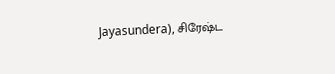Jayasundera), சிரேஷ்ட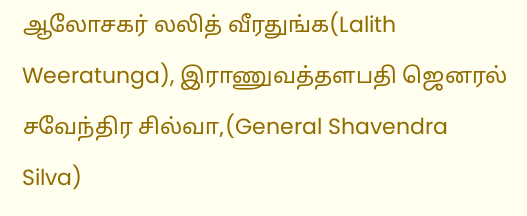ஆலோசகர் லலித் வீரதுங்க(Lalith Weeratunga), இராணுவத்தளபதி ஜெனரல் சவேந்திர சில்வா,(General Shavendra Silva)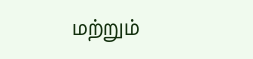மற்றும்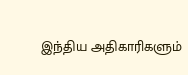இந்திய அதிகாரிகளும்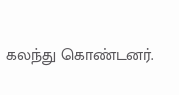கலந்து கொண்டனர்.